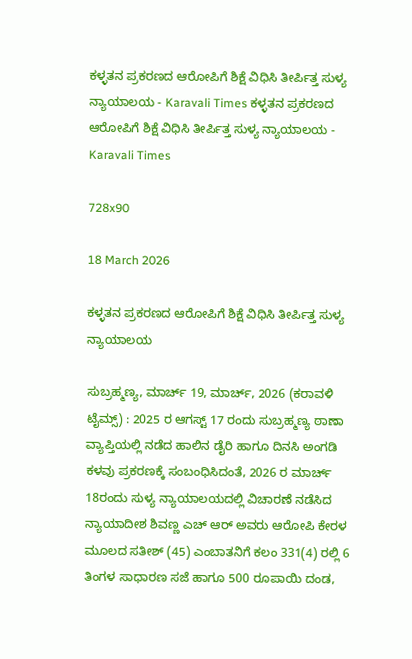ಕಳ್ಳತನ ಪ್ರಕರಣದ ಆರೋಪಿಗೆ ಶಿಕ್ಷೆ ವಿಧಿಸಿ ತೀರ್ಪಿತ್ತ ಸುಳ್ಯ ನ್ಯಾಯಾಲಯ - Karavali Times ಕಳ್ಳತನ ಪ್ರಕರಣದ ಆರೋಪಿಗೆ ಶಿಕ್ಷೆ ವಿಧಿಸಿ ತೀರ್ಪಿತ್ತ ಸುಳ್ಯ ನ್ಯಾಯಾಲಯ - Karavali Times

728x90

18 March 2026

ಕಳ್ಳತನ ಪ್ರಕರಣದ ಆರೋಪಿಗೆ ಶಿಕ್ಷೆ ವಿಧಿಸಿ ತೀರ್ಪಿತ್ತ ಸುಳ್ಯ ನ್ಯಾಯಾಲಯ

ಸುಬ್ರಹ್ಮಣ್ಯ, ಮಾರ್ಚ್ 19, ಮಾರ್ಚ್, 2026 (ಕರಾವಳಿ ಟೈಮ್ಸ್) : 2025 ರ ಆಗಸ್ಟ್ 17 ರಂದು ಸುಬ್ರಹ್ಮಣ್ಯ ಠಾಣಾ ವ್ಯಾಪ್ತಿಯಲ್ಲಿ ನಡೆದ ಹಾಲಿನ ಡೈರಿ ಹಾಗೂ ದಿನಸಿ ಅಂಗಡಿ ಕಳವು ಪ್ರಕರಣಕ್ಕೆ ಸಂಬಂಧಿಸಿದಂತೆ, 2026 ರ ಮಾರ್ಚ್ 18ರಂದು ಸುಳ್ಯ ನ್ಯಾಯಾಲಯದಲ್ಲಿ ವಿಚಾರಣೆ ನಡೆಸಿದ ನ್ಯಾಯಾದೀಶ ಶಿವಣ್ಣ ಎಚ್ ಆರ್ ಅವರು ಆರೋಪಿ ಕೇರಳ ಮೂಲದ ಸತೀಶ್ (45) ಎಂಬಾತನಿಗೆ ಕಲಂ 331(4) ರಲ್ಲಿ 6 ತಿಂಗಳ ಸಾಧಾರಣ ಸಜೆ ಹಾಗೂ 500 ರೂಪಾಯಿ ದಂಡ,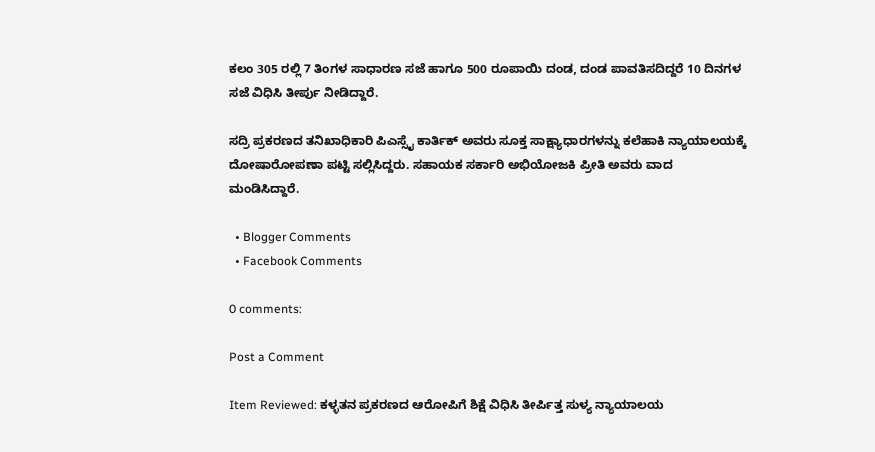ಕಲಂ 305 ರಲ್ಲಿ 7 ತಿಂಗಳ ಸಾಧಾರಣ ಸಜೆ ಹಾಗೂ 500 ರೂಪಾಯಿ ದಂಡ, ದಂಡ ಪಾವತಿಸದಿದ್ದರೆ 10 ದಿನಗಳ ಸಜೆ ವಿಧಿಸಿ ತೀರ್ಪು ನೀಡಿದ್ದಾರೆ.

ಸದ್ರಿ ಪ್ರಕರಣದ ತನಿಖಾಧಿಕಾರಿ ಪಿಎಸ್ಸೈ ಕಾರ್ತಿಕ್ ಅವರು ಸೂಕ್ತ ಸಾಕ್ಷ್ಯಾಧಾರಗಳನ್ನು ಕಲೆಹಾಕಿ ನ್ಯಾಯಾಲಯಕ್ಕೆ ದೋಷಾರೋಪಣಾ ಪಟ್ಟಿ ಸಲ್ಲಿಸಿದ್ದರು. ಸಹಾಯಕ ಸರ್ಕಾರಿ ಅಭಿಯೋಜಕಿ ಪ್ರೀತಿ ಅವರು ವಾದ ಮಂಡಿಸಿದ್ದಾರೆ.

  • Blogger Comments
  • Facebook Comments

0 comments:

Post a Comment

Item Reviewed: ಕಳ್ಳತನ ಪ್ರಕರಣದ ಆರೋಪಿಗೆ ಶಿಕ್ಷೆ ವಿಧಿಸಿ ತೀರ್ಪಿತ್ತ ಸುಳ್ಯ ನ್ಯಾಯಾಲಯ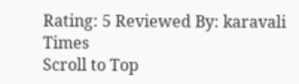Rating: 5 Reviewed By: karavali Times
Scroll to Top